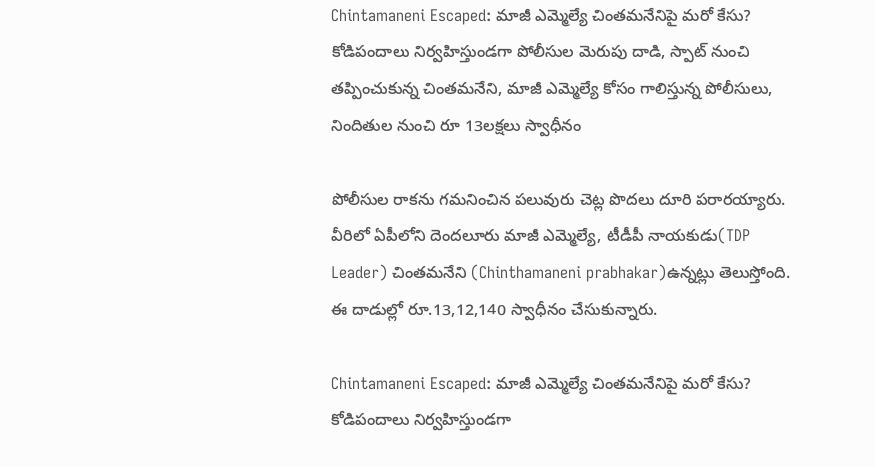Chintamaneni Escaped: మాజీ ఎమ్మెల్యే చింతమనేనిపై మరో కేసు? కోడిపందాలు నిర్వహిస్తుండగా పోలీసుల మెరుపు దాడి, స్పాట్ నుంచి తప్పించుకున్న చింతమనేని, మాజీ ఎమ్మెల్యే కోసం గాలిస్తున్న పోలీసులు, నిందితుల నుంచి రూ 13లక్షలు స్వాధీనం

పోలీసుల రాకను గమనించిన పలువురు చెట్ల పొదలు దూరి పరారయ్యారు. వీరిలో ఏపీలోని దెంద‌లూరు మాజీ ఎమ్మెల్యే, టీడీపీ నాయ‌కుడు(TDP Leader) చింత‌మ‌నేని (Chinthamaneni prabhakar)ఉన్న‌ట్లు తెలుస్తోంది. ఈ దాడుల్లో రూ.13,12,140 స్వాధీనం చేసుకున్నారు.

Chintamaneni Escaped: మాజీ ఎమ్మెల్యే చింతమనేనిపై మరో కేసు? కోడిపందాలు నిర్వహిస్తుండగా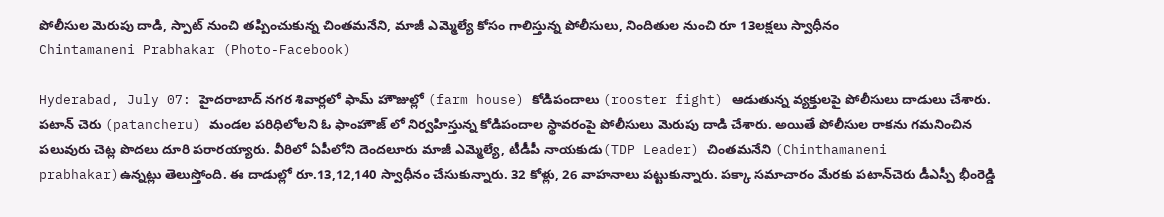పోలీసుల మెరుపు దాడి, స్పాట్ నుంచి తప్పించుకున్న చింతమనేని, మాజీ ఎమ్మెల్యే కోసం గాలిస్తున్న పోలీసులు, నిందితుల నుంచి రూ 13లక్షలు స్వాధీనం
Chintamaneni Prabhakar (Photo-Facebook)

Hyderabad, July 07: హైదరాబాద్ నగర శివార్లలో ఫామ్ హౌజుల్లో (farm house) కోడిపందాలు (rooster fight) ఆడుతున్న వ్యక్తులపై పోలీసులు దాడులు చేశారు. పటాన్‌ చెరు (patancheru) మండల పరిధిలోలని ఓ ఫాంహౌజ్‌ లో నిర్వహిస్తున్న కోడిపందాల స్థావరంపై పోలీసులు మెరుపు దాడి చేశారు. అయితే పోలీసుల రాకను గమనించిన పలువురు చెట్ల పొదలు దూరి పరారయ్యారు. వీరిలో ఏపీలోని దెంద‌లూరు మాజీ ఎమ్మెల్యే, టీడీపీ నాయ‌కుడు(TDP Leader) చింత‌మ‌నేని (Chinthamaneni prabhakar)ఉన్న‌ట్లు తెలుస్తోంది. ఈ దాడుల్లో రూ.13,12,140 స్వాధీనం చేసుకున్నారు. 32 కోళ్లు, 26 వాహ‌నాలు ప‌ట్టుకున్నారు. పక్కా సమాచారం మేరకు పటాన్‌చెరు డీఎస్పీ భీంరెడ్డి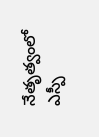నేతృత్వంలో ఎస్పీ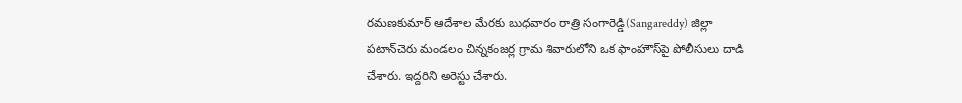రమణకుమార్‌ ఆదేశాల మేరకు బుధవారం రాత్రి సంగారెడ్డి(Sangareddy) జిల్లా పటాన్‌చెరు మండలం చిన్నకంజర్ల గ్రామ శివారులోని ఒక ఫాంహౌస్‌పై పోలీసులు దాడి చేశారు. ఇద్ద‌రిని అరెస్టు చేశారు.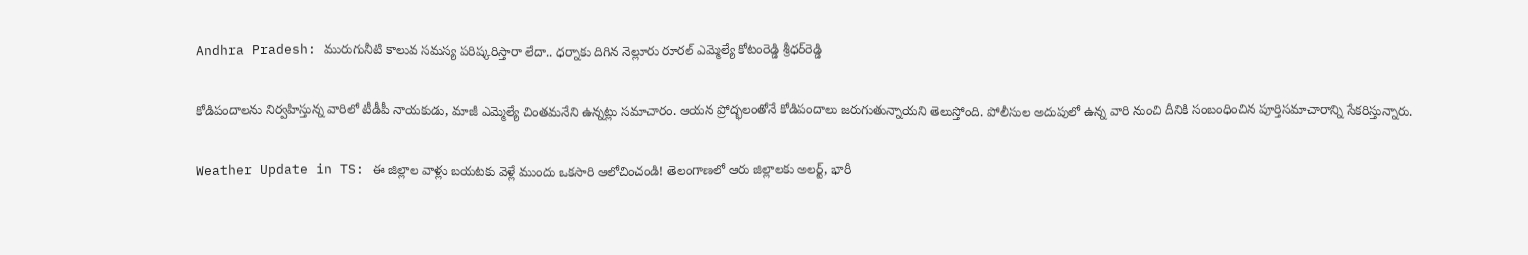Andhra Pradesh: మురుగునీటి కాలువ సమస్య పరిష్కరిస్తారా లేదా.. ధర్నాకు దిగిన నెల్లూరు రూరల్‌ ఎమ్మెల్యే కోటంరెడ్డి శ్రీధర్‌రెడ్డి

కోడిపందాలను నిర్వహిస్తున్న వారిలో టీడీపీ నాయకుడు, మాజీ ఎమ్మెల్యే చింతమనేని ఉన్నట్లు సమాచారం. ఆయన ప్రోద్భలంతోనే కోడిపందాలు జరుగుతున్నాయని తెలుస్తోంది. పోలీసుల అదుపులో ఉన్న వారి నుంచి దీనికి సంబంధించిన పూర్తిసమాచారాన్ని సేకరిస్తున్నారు.

Weather Update in TS: ఈ జిల్లాల వాళ్లు బయటకు వెళ్లే ముందు ఒకసారి ఆలోచించండి! తెలంగాణలో ఆరు జిల్లాలకు అలర్ట్, భారీ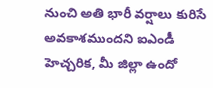నుంచి అతి భారీ వర్షాలు కురిసే అవకాశముందని ఐఎండీ హెచ్చరిక, మీ జిల్లా ఉందో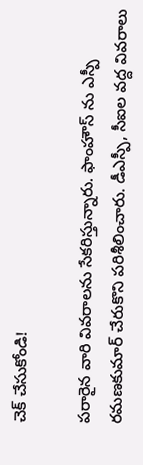చెక్‌ చేసుకోండి!

పరారైన వారి వివరాలను సేకరిస్తున్నారు. ఫాంహౌస్‌ ను ఎస్పీ రమణకుమార్‌ చేరుకొని పరిశీలించారు. డీఎస్పీ, సీఐల వద్ద వివరాలు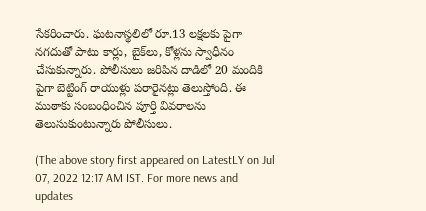సేకరించారు. ఘ‌ట‌నాస్థ‌లిలో రూ.13 ల‌క్ష‌ల‌కు పైగా న‌గ‌దుతో పాటు కార్లు, బైక్‌లు, కోళ్ల‌ను స్వాధీనం చేసుకున్నారు. పోలీసులు జరిపిన దాడిలో 20 మందికి పైగా బెట్టింగ్‌ రాయుళ్లు పరారైనట్లు తెలుస్తోంది. ఈ ముఠాకు సంబంధించిన పూర్తి వివరాలను తెలుసుకుంటున్నారు పోలీసులు.

(The above story first appeared on LatestLY on Jul 07, 2022 12:17 AM IST. For more news and updates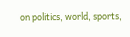on politics, world, sports,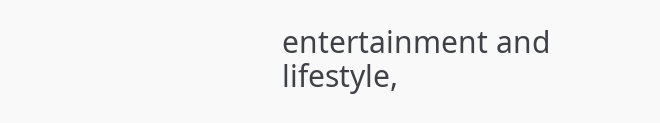entertainment and lifestyle,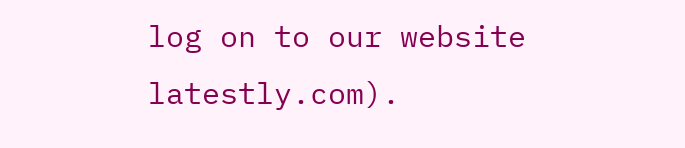log on to our website latestly.com).